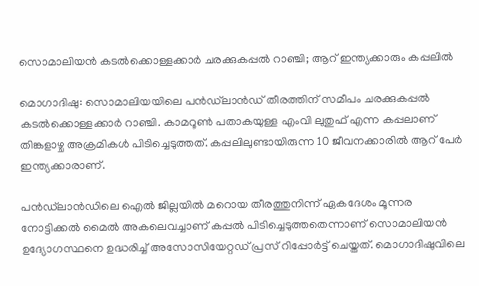സൊമാലിയൻ കടൽക്കൊള്ളക്കാർ ചരക്കുകപ്പൽ റാഞ്ചി; ആറ് ഇന്ത്യക്കാരും കപ്പലിൽ

മൊഗാദിഷു: സൊമാലിയയിലെ പൻഡ്‌ലാൻഡ് തീരത്തിന് സമീപം ചരക്കുകപ്പൽ കടൽക്കൊള്ളക്കാർ റാഞ്ചി. കാമറൂൺ പതാകയുള്ള എംവി ലുതുഫ് എന്ന കപ്പലാണ് തിങ്കളാഴ്ച അക്രമികൾ പിടിച്ചെടുത്തത്. കപ്പലിലുണ്ടായിരുന്ന 10 ജീവനക്കാരിൽ ആറ് പേർ ഇന്ത്യക്കാരാണ്.

പൻഡ്‌ലാൻഡിലെ ഐൽ ജില്ലയിൽ മറൊയ തീരത്തുനിന്ന് ഏകദേശം മൂന്നര നോട്ടിക്കൽ മൈൽ അകലെവച്ചാണ് കപ്പൽ പിടിച്ചെടുത്തതെന്നാണ് സൊമാലിയൻ ഉദ്യോഗസ്ഥനെ ഉദ്ധരിച്ച് അസോസിയേറ്റഡ് പ്രസ് റിപ്പോർട്ട് ചെയ്തത്. മൊഗാദിഷുവിലെ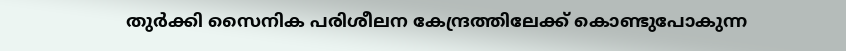തുർക്കി സൈനിക പരിശീലന കേന്ദ്രത്തിലേക്ക് കൊണ്ടുപോകുന്ന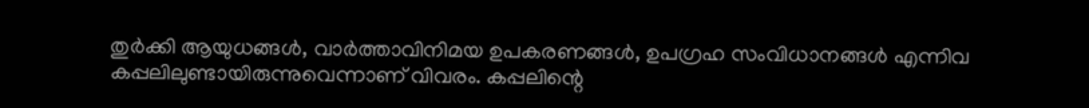തുർക്കി ആയുധങ്ങൾ, വാർത്താവിനിമയ ഉപകരണങ്ങൾ, ഉപഗ്രഹ സംവിധാനങ്ങൾ എന്നിവ കപ്പലിലുണ്ടായിരുന്നുവെന്നാണ് വിവരം. കപ്പലിന്റെ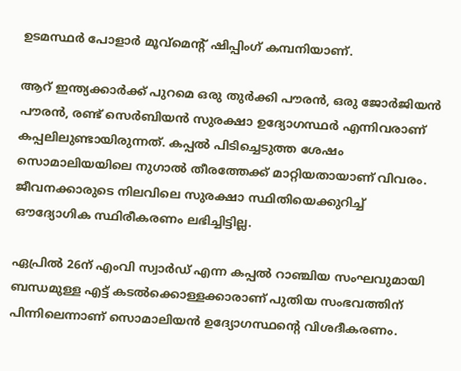ഉടമസ്ഥർ പോളാർ മൂവ്മെന്റ് ഷിപ്പിംഗ് കമ്പനിയാണ്.

ആറ് ഇന്ത്യക്കാർക്ക് പുറമെ ഒരു തുർക്കി പൗരൻ, ഒരു ജോർജിയൻ പൗരൻ, രണ്ട് സെർബിയൻ സുരക്ഷാ ഉദ്യോഗസ്ഥർ എന്നിവരാണ് കപ്പലിലുണ്ടായിരുന്നത്. കപ്പൽ പിടിച്ചെടുത്ത ശേഷം സൊമാലിയയിലെ നുഗാൽ തീരത്തേക്ക് മാറ്റിയതായാണ് വിവരം. ജീവനക്കാരുടെ നിലവിലെ സുരക്ഷാ സ്ഥിതിയെക്കുറിച്ച് ഔദ്യോഗിക സ്ഥിരീകരണം ലഭിച്ചിട്ടില്ല.

ഏപ്രിൽ 26ന് എംവി സ്വാർഡ് എന്ന കപ്പൽ റാഞ്ചിയ സംഘവുമായി ബന്ധമുള്ള എട്ട് കടൽക്കൊള്ളക്കാരാണ് പുതിയ സംഭവത്തിന് പിന്നിലെന്നാണ് സൊമാലിയൻ ഉദ്യോഗസ്ഥന്റെ വിശദീകരണം.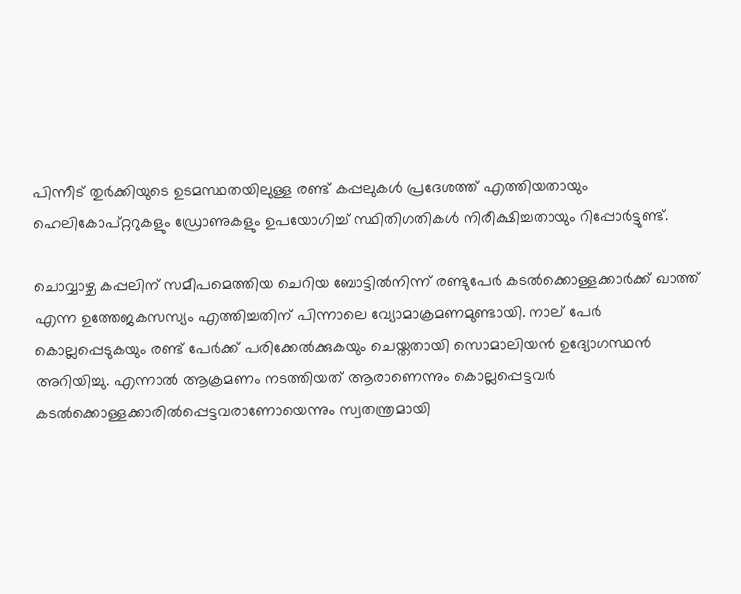പിന്നീട് തുർക്കിയുടെ ഉടമസ്ഥതയിലുള്ള രണ്ട് കപ്പലുകൾ പ്രദേശത്ത് എത്തിയതായും ഹെലികോപ്റ്ററുകളും ഡ്രോണുകളും ഉപയോഗിച്ച് സ്ഥിതിഗതികൾ നിരീക്ഷിച്ചതായും റിപ്പോർട്ടുണ്ട്.

ചൊവ്വാഴ്ച കപ്പലിന് സമീപമെത്തിയ ചെറിയ ബോട്ടിൽനിന്ന് രണ്ടുപേർ കടൽക്കൊള്ളക്കാർക്ക് ഖാത്ത് എന്ന ഉത്തേജകസസ്യം എത്തിച്ചതിന് പിന്നാലെ വ്യോമാക്രമണമുണ്ടായി. നാല് പേർ കൊല്ലപ്പെടുകയും രണ്ട് പേർക്ക് പരിക്കേൽക്കുകയും ചെയ്തതായി സൊമാലിയൻ ഉദ്യോഗസ്ഥൻ അറിയിച്ചു. എന്നാൽ ആക്രമണം നടത്തിയത് ആരാണെന്നും കൊല്ലപ്പെട്ടവർ കടൽക്കൊള്ളക്കാരിൽപ്പെട്ടവരാണോയെന്നും സ്വതന്ത്രമായി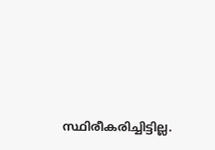സ്ഥിരീകരിച്ചിട്ടില്ല.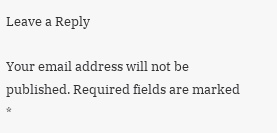Leave a Reply

Your email address will not be published. Required fields are marked *